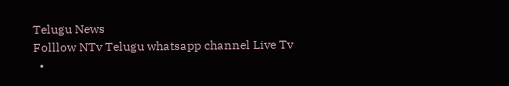Telugu News
Folllow NTv Telugu whatsapp channel Live Tv
  •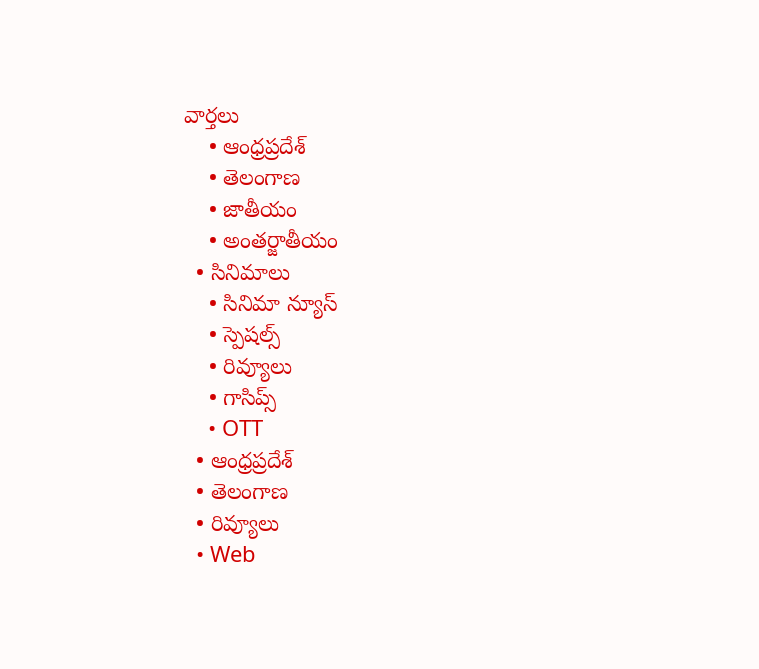వార్తలు
    • ఆంధ్రప్రదేశ్
    • తెలంగాణ
    • జాతీయం
    • అంతర్జాతీయం
  • సినిమాలు
    • సినిమా న్యూస్
    • స్పెషల్స్
    • రివ్యూలు
    • గాసిప్స్
    • OTT
  • ఆంధ్రప్రదేశ్
  • తెలంగాణ
  • రివ్యూలు
  • Web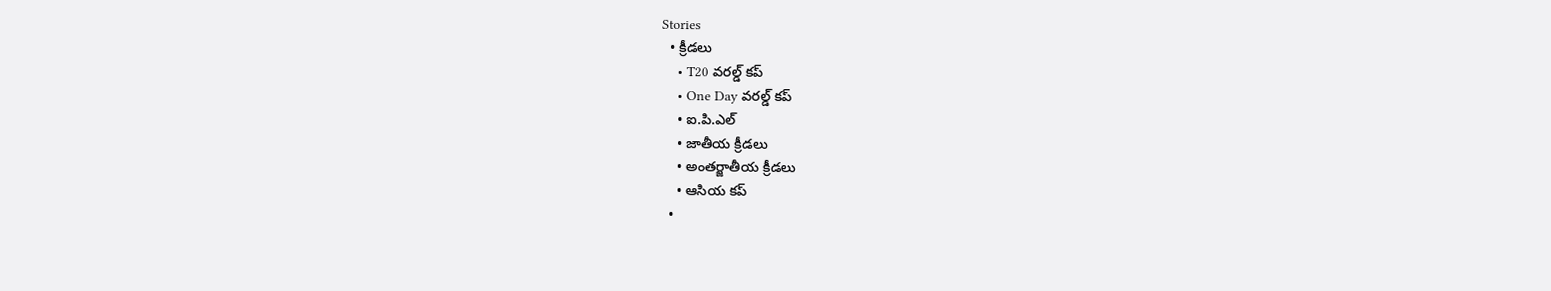Stories
  • క్రీడలు
    • T20 వరల్డ్ కప్
    • One Day వరల్డ్ కప్
    • ఐ.పి.ఎల్
    • జాతీయ క్రీడలు
    • అంతర్జాతీయ క్రీడలు
    • ఆసియ కప్
  •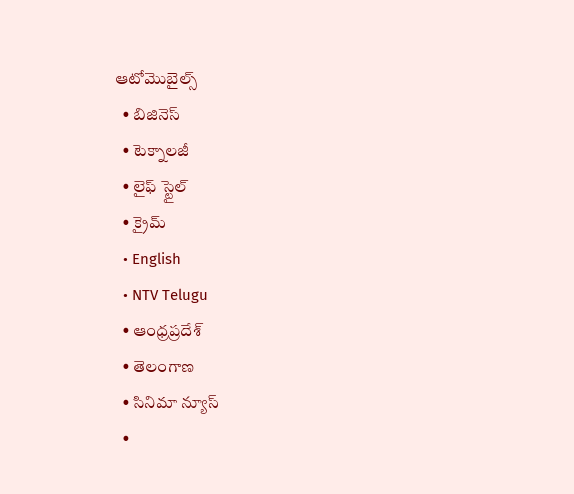ఆటోమొబైల్స్
  • బిజినెస్‌
  • టెక్నాలజీ
  • లైఫ్ స్టైల్
  • క్రైమ్
  • English
  • NTV Telugu
  • ఆంధ్రప్రదేశ్
  • తెలంగాణ
  • సినిమా న్యూస్
  •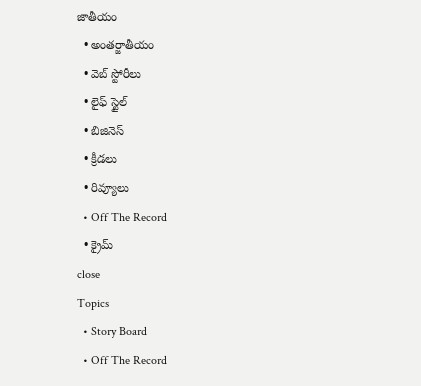జాతీయం
  • అంతర్జాతీయం
  • వెబ్ స్టోరీలు
  • లైఫ్ స్టైల్
  • బిజినెస్‌
  • క్రీడలు
  • రివ్యూలు
  • Off The Record
  • క్రైమ్
close
Topics
  • Story Board
  • Off The Record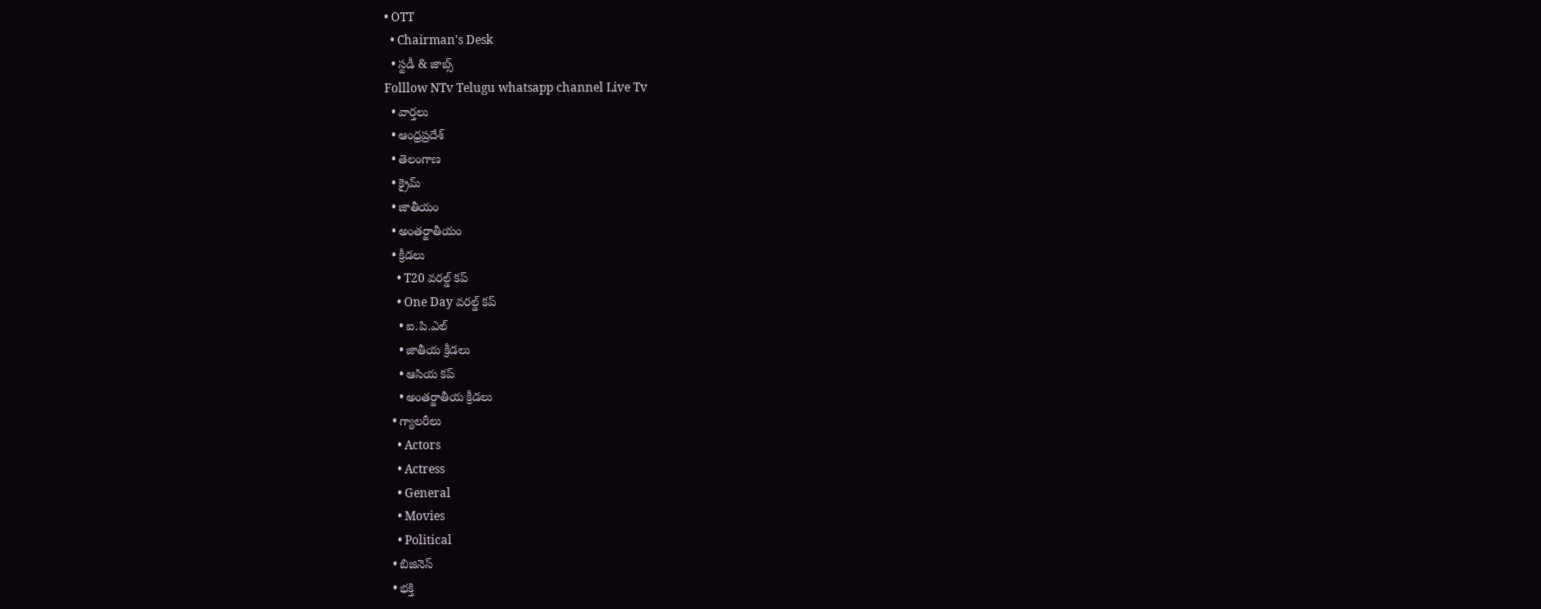• OTT
  • Chairman's Desk
  • స్టడీ & జాబ్స్
Folllow NTv Telugu whatsapp channel Live Tv
  • వార్తలు
  • ఆంధ్రప్రదేశ్
  • తెలంగాణ
  • క్రైమ్
  • జాతీయం
  • అంతర్జాతీయం
  • క్రీడలు
    • T20 వరల్డ్ కప్
    • One Day వరల్డ్ కప్
    • ఐ.పి.ఎల్
    • జాతీయ క్రీడలు
    • ఆసియ కప్
    • అంతర్జాతీయ క్రీడలు
  • గ్యాలరీలు
    • Actors
    • Actress
    • General
    • Movies
    • Political
  • బిజినెస్‌
  • భక్తి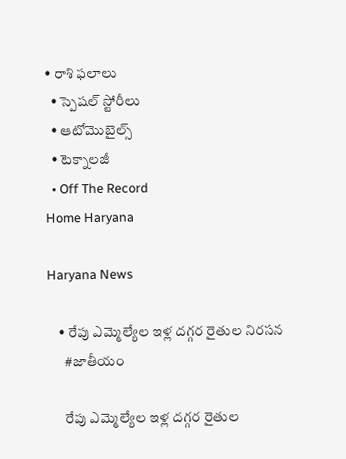• రాశి ఫలాలు
  • స్పెషల్‌ స్టోరీలు
  • ఆటోమొబైల్స్
  • టెక్నాలజీ
  • Off The Record
Home Haryana

Haryana News

    • రేపు ఎమ్మెల్యేల ఇళ్ల దగ్గర రైతుల నిరసన
      #జాతీయం

      రేపు ఎమ్మెల్యేల ఇళ్ల దగ్గర రైతుల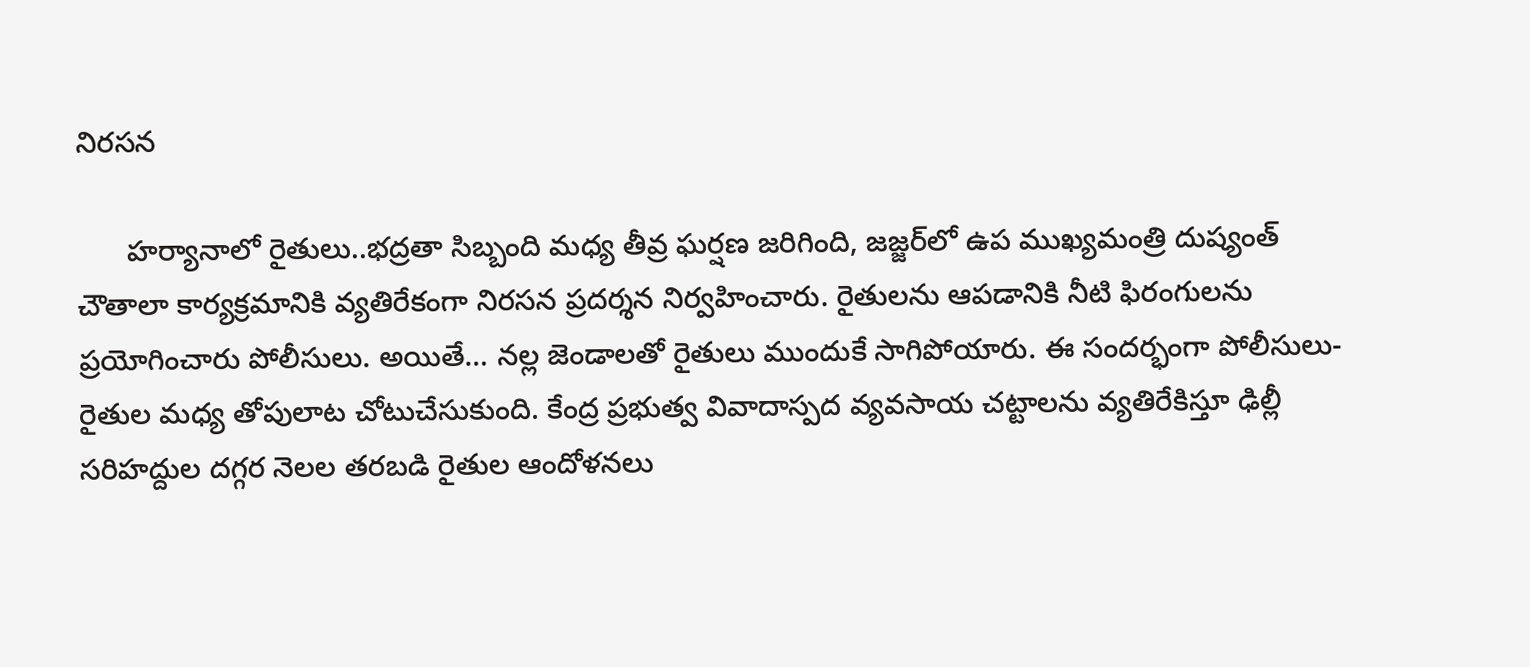నిరసన

      హర్యానాలో రైతులు..భద్రతా సిబ్బంది మధ్య తీవ్ర ఘర్షణ జరిగింది, జజ్జర్‌లో ఉప ముఖ్యమంత్రి దుష్యంత్ చౌతాలా కార్యక్రమానికి వ్యతిరేకంగా నిరసన ప్రదర్శన నిర్వహించారు. రైతులను ఆపడానికి నీటి ఫిరంగులను ప్రయోగించారు పోలీసులు. అయితే… నల్ల జెండాలతో రైతులు ముందుకే సాగిపోయారు. ఈ సందర్భంగా పోలీసులు-రైతుల మధ్య తోపులాట చోటుచేసుకుంది. కేంద్ర ప్రభుత్వ వివాదాస్పద వ్యవసాయ చట్టాలను వ్యతిరేకిస్తూ ఢిల్లీ సరిహద్దుల దగ్గర నెలల తరబడి రైతుల ఆందోళనలు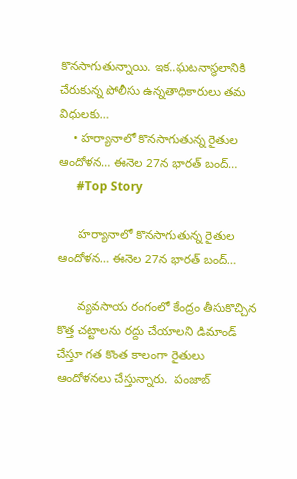కొనసాగుతున్నాయి. ఇక..ఘటనాస్థలానికి చేరుకున్న పోలీసు ఉన్నతాధికారులు తమ విధులకు…
    • హ‌ర్యానాలో కొన‌సాగుతున్న రైతుల ఆందోళ‌న‌… ఈనెల 27న భార‌త్ బంద్‌…
      #Top Story

      హ‌ర్యానాలో కొన‌సాగుతున్న రైతుల ఆందోళ‌న‌… ఈనెల 27న భార‌త్ బంద్‌…

      వ్య‌వ‌సాయ రంగంలో కేంద్రం తీసుకొచ్చిన కొత్త చ‌ట్టాల‌ను ర‌ద్దు చేయాల‌ని డిమాండ్ చేస్తూ గ‌త కొంత కాలంగా రైతులు ఆందోళ‌న‌లు చేస్తున్నారు.  పంజాబ్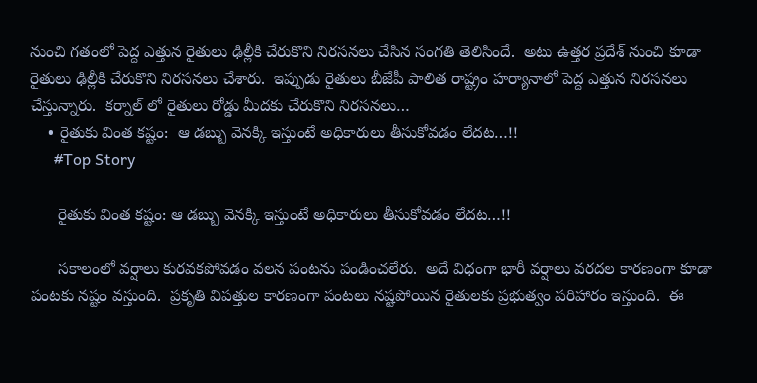నుంచి గతంలో పెద్ద ఎత్తున రైతులు ఢిల్లీకి చేరుకొని నిర‌స‌న‌లు చేసిన సంగ‌తి తెలిసిందే.  అటు ఉత్త‌ర ప్ర‌దేశ్ నుంచి కూడా రైతులు ఢిల్లీకి చేరుకొని నిర‌స‌న‌లు చేశారు.  ఇప్పుడు రైతులు బీజేపీ పాలిత రాష్ట్రం హ‌ర్యానాలో పెద్ద ఎత్తున నిర‌స‌న‌లు చేస్తున్నారు.  క‌ర్నాల్ లో రైతులు రోడ్డు మీద‌కు చేరుకొని నిర‌స‌న‌లు…
    • రైతుకు వింత కష్టం:  ఆ డబ్బు వెనక్కి ఇస్తుంటే అధికారులు తీసుకోవడం లేదట‌…!!
      #Top Story

      రైతుకు వింత కష్టం: ఆ డబ్బు వెనక్కి ఇస్తుంటే అధికారులు తీసుకోవడం లేదట‌…!!

      స‌కాలంలో వ‌ర్షాలు కుర‌వ‌క‌పోవ‌డం వ‌ల‌న పంట‌ను పండించ‌లేరు.  అదే విధంగా భారీ వ‌ర్షాలు వ‌ర‌ద‌ల కార‌ణంగా కూడా పంట‌కు న‌ష్టం వ‌స్తుంది.  ప్ర‌కృతి విప‌త్తుల కార‌ణంగా పంట‌లు న‌ష్ట‌పోయిన రైతుల‌కు ప్ర‌భుత్వం పరిహారం ఇస్తుంది.  ఈ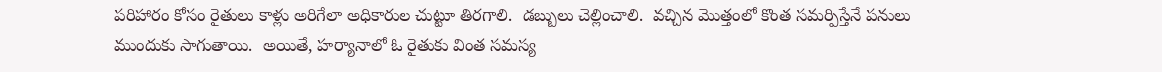ప‌రిహారం కోసం రైతులు కాళ్లు అరిగేలా అధికారుల చుట్టూ తిర‌గాలి.  డబ్బులు చెల్లించాలి.  వ‌చ్చిన మొత్తంలో కొంత స‌మ‌ర్పిస్తేనే ప‌నులు ముందుకు సాగుతాయి.  అయితే, హ‌ర్యానాలో ఓ రైతుకు వింత స‌మ‌స్య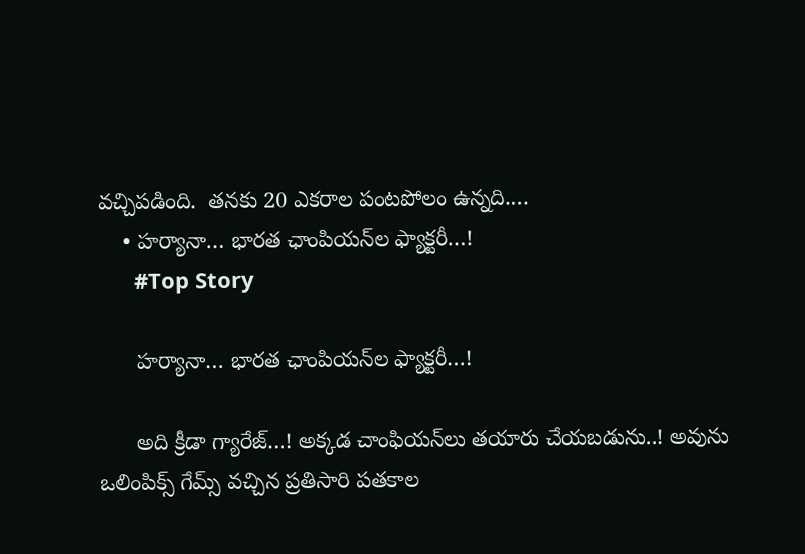వ‌చ్చిప‌డింది.  త‌న‌కు 20 ఎక‌రాల పంట‌పోలం ఉన్న‌ది.…
    • హర్యానా… భారత ఛాంపియన్‌ల ఫ్యాక్టరీ…!
      #Top Story

      హర్యానా… భారత ఛాంపియన్‌ల ఫ్యాక్టరీ…!

      అది క్రీడా గ్యారేజ్‌…! అక్కడ చాంఫియన్‌లు తయారు చేయబడును..! అవును ఒలింపిక్స్‌ గేమ్స్‌ వచ్చిన ప్రతిసారి పతకాల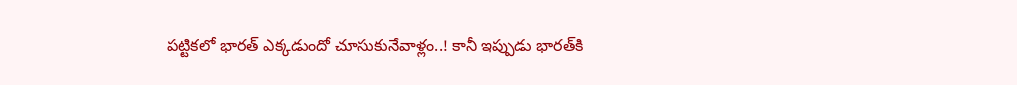పట్టికలో భారత్‌ ఎక్కడుందో చూసుకునేవాళ్లం..! కానీ ఇప్పుడు భారత్‌కి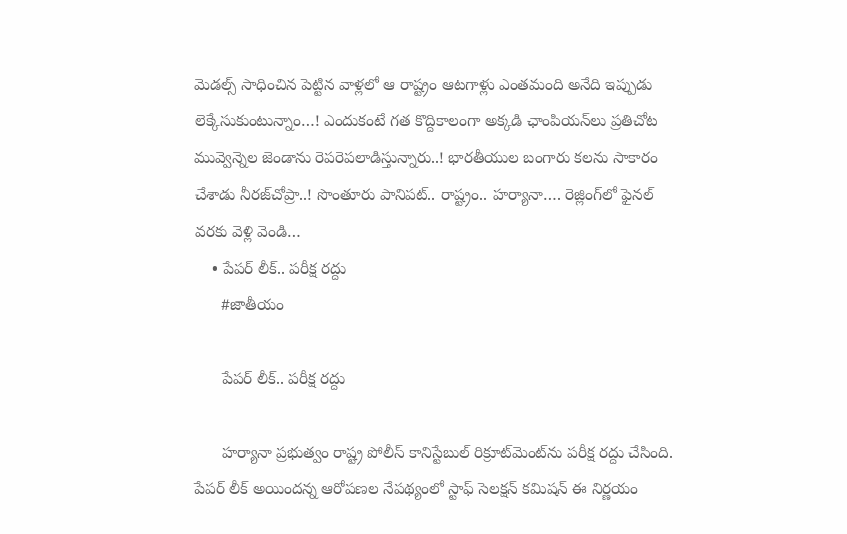మెడల్స్‌ సాధించిన పెట్టిన వాళ్లలో ఆ రాష్ట్రం ఆటగాళ్లు ఎంతమంది అనేది ఇప్పుడు లెక్కేసుకుంటున్నాం…! ఎందుకంటే గత కొద్దికాలంగా అక్కడి ఛాంపియన్‌లు ప్రతిచోట మువ్వెన్నెల జెండాను రెపరెపలాడిస్తున్నారు..! భారతీయుల బంగారు కలను సాకారం చేశాడు నీరజ్‌చోప్రా..! సొంతూరు పానిపట్‌.. రాష్ట్రం.. హర్యానా…. రెజ్లింగ్‌లో ఫైనల్‌ వరకు వెళ్లి వెండి…
    • పేపర్ లీక్.. పరీక్ష రద్దు
      #జాతీయం

      పేపర్ లీక్.. పరీక్ష రద్దు

      హర్యానా ప్రభుత్వం రాష్ట్ర పోలీస్ కానిస్టేబుల్ రిక్రూట్‌మెంట్‌ను పరీక్ష రద్దు చేసింది. పేపర్ లీక్ అయిందన్న ఆరోపణల నేపథ్యంలో స్టాఫ్ సెలక్షన్ కమిషన్ ఈ నిర్ణయం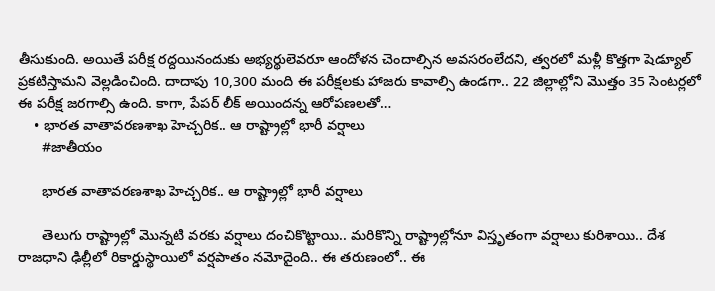తీసుకుంది. అయితే పరీక్ష రద్దయినందుకు అభ్యర్థులెవరూ ఆందోళన చెందాల్సిన అవసరంలేదని, త్వరలో మళ్లీ కొత్తగా షెడ్యూల్ ప్రకటిస్తామని వెల్లడించింది. దాదాపు 10,300 మంది ఈ పరీక్షలకు హాజరు కావాల్సి ఉండగా.. 22 జిల్లాల్లోని మొత్తం 35 సెంటర్లలో ఈ పరీక్ష జరగాల్సి ఉంది. కాగా, పేపర్ లీక్ అయిందన్న ఆరోపణలతో…
    • భారత వాతావరణశాఖ హెచ్చరిక.. ఆ రాష్ట్రాల్లో భారీ వర్షాలు
      #జాతీయం

      భారత వాతావరణశాఖ హెచ్చరిక.. ఆ రాష్ట్రాల్లో భారీ వర్షాలు

      తెలుగు రాష్ట్రాల్లో మొన్నటి వరకు వర్షాలు దంచికొట్టాయి.. మరికొన్ని రాష్ట్రాల్లోనూ విస్తృతంగా వర్షాలు కురిశాయి.. దేశ రాజధాని ఢిల్లీలో రికార్డుస్థాయిలో వర్షపాతం నమోదైంది.. ఈ తరుణంలో.. ఈ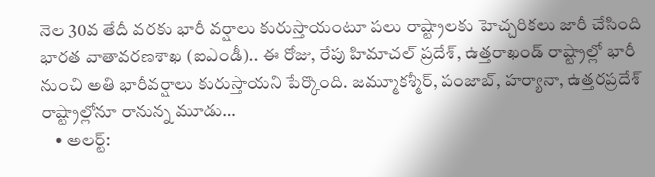నెల 30వ తేదీ వరకు భారీ వర్షాలు కురుస్తాయంటూ పలు రాష్ట్రాలకు హెచ్చరికలు జారీ చేసింది భారత వాతావరణశాఖ (ఐఎండీ).. ఈ రోజు, రేపు హిమాచల్ ప్రదేశ్, ఉత్తరాఖండ్ రాష్ట్రాల్లో భారీ నుంచి అతి భారీవర్షాలు కురుస్తాయని పేర్కొంది. జమ్మూకశ్మీర్, పంజాబ్, హర్యానా, ఉత్తరప్రదేశ్ రాష్ట్రాల్లోనూ రానున్న మూడు…
    • అల‌ర్ట్‌: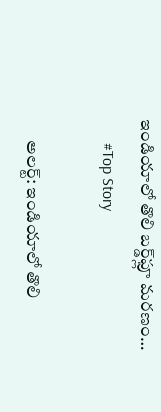ఇండియాలో తొలి బ‌ర్డ్‌ఫ్లూ మ‌ర‌ణం…
      #Top Story

      అల‌ర్ట్‌: ఇండియాలో తొలి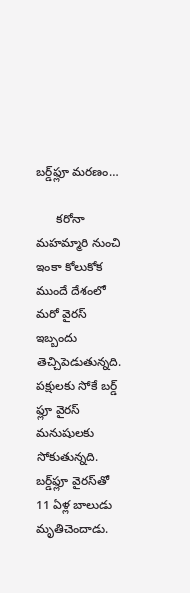బ‌ర్డ్‌ఫ్లూ మ‌ర‌ణం…

      క‌రోనా మ‌హ‌మ్మారి నుంచి ఇంకా కోలుకోక ముందే దేశంలో మ‌రో వైర‌స్ ఇబ్బందు తెచ్చిపెడుతున్న‌ది.  ప‌క్షుల‌కు సోకే బ‌ర్డ్ ఫ్లూ వైర‌స్ మ‌నుషుల‌కు సోకుతున్న‌ది.  బ‌ర్డ్‌ఫ్లూ వైర‌స్‌తో 11 ఏళ్ల బాలుడు మృతిచెందాడు.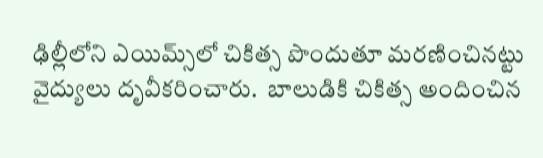ఢిల్లీలోని ఎయిమ్స్‌లో చికిత్స పొందుతూ మ‌ర‌ణించిన‌ట్టు వైద్యులు దృవీక‌రించారు.  బాలుడికి చికిత్స అందించిన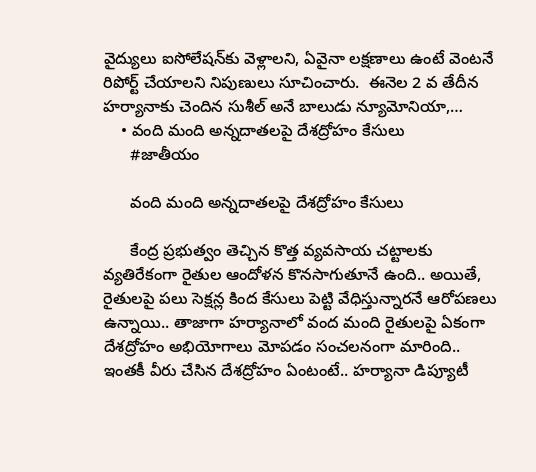వైద్యులు ఐసోలేష‌న్‌కు వెళ్లాల‌ని, ఏవైనా ల‌క్ష‌ణాలు ఉంటే వెంట‌నే రిపోర్ట్ చేయాల‌ని నిపుణులు సూచించారు.  ఈనెల 2 వ తేదీన హ‌ర్యానాకు చెందిన సుశీల్ అనే బాలుడు న్యూమోనియా,…
    • వంది మంది అన్నదాతలపై దేశద్రోహం కేసులు
      #జాతీయం

      వంది మంది అన్నదాతలపై దేశద్రోహం కేసులు

      కేంద్ర ప్రభుత్వం తెచ్చిన కొత్త వ్యవసాయ చట్టాలకు వ్యతిరేకంగా రైతుల ఆందోళన కొనసాగుతూనే ఉంది.. అయితే, రైతులపై పలు సెక్షన్ల కింద కేసులు పెట్టి వేధిస్తున్నారనే ఆరోపణలు ఉన్నాయి.. తాజాగా హర్యానాలో వంద మంది రైతులపై ఏకంగా దేశద్రోహం అభియోగాలు మోపడం సంచలనంగా మారింది.. ఇంతకీ వీరు చేసిన దేశద్రోహం ఏంటంటే.. హర్యానా డిప్యూటీ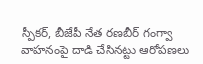స్పీకర్‌, బీజేపీ నేత రణబీర్‌ గంగ్వా వాహనంపై దాడి చేసినట్టు ఆరోపణలు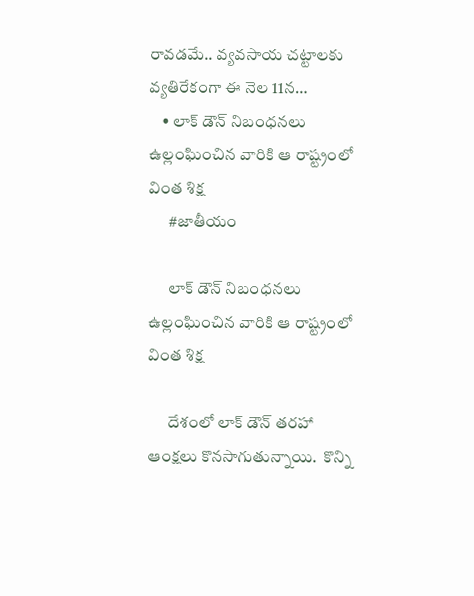రావడమే.. వ్యవసాయ చట్టాలకు వ్యతిరేకంగా ఈ నెల 11న…
    • లాక్ డౌన్ నిబంధనలు ఉల్లంఘించిన వారికి ఆ రాష్ట్రంలో వింత శిక్ష
      #జాతీయం

      లాక్ డౌన్ నిబంధనలు ఉల్లంఘించిన వారికి ఆ రాష్ట్రంలో వింత శిక్ష

      దేశంలో లాక్ డౌన్ తరహా ఆంక్షలు కొనసాగుతున్నాయి.  కొన్ని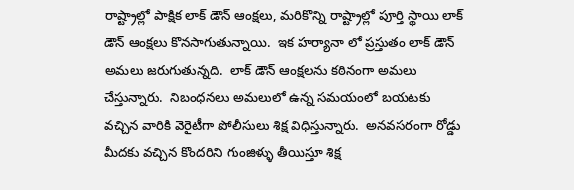రాష్ట్రాల్లో పాక్షిక లాక్ డౌన్ ఆంక్షలు, మరికొన్ని రాష్ట్రాల్లో పూర్తి స్థాయి లాక్ డౌన్ ఆంక్షలు కొనసాగుతున్నాయి.  ఇక హర్యానా లో ప్రస్తుతం లాక్ డౌన్ అమలు జరుగుతున్నది.  లాక్ డౌన్ ఆంక్షలను కఠినంగా అమలు చేస్తున్నారు.  నిబంధనలు అమలులో ఉన్న సమయంలో బయటకు వచ్చిన వారికి వెరైటీగా పోలీసులు శిక్ష విధిస్తున్నారు.  అనవసరంగా రోడ్డు మీదకు వచ్చిన కొందరిని గుంజిళ్ళు తీయిస్తూ శిక్ష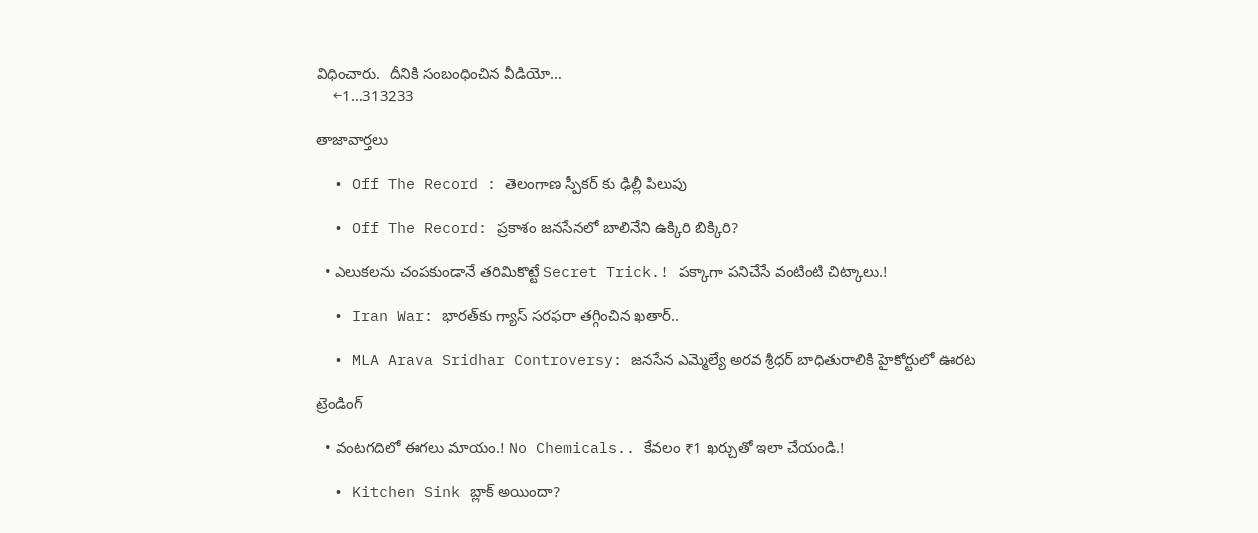విధించారు.  దీనికి సంబంధించిన వీడియో…
    ←1…313233

తాజావార్తలు

  • Off The Record : తెలంగాణ స్పీకర్ కు ఢిల్లీ పిలుపు

  • Off The Record: ప్రకాశం జనసేనలో బాలినేని ఉక్కిరి బిక్కిరి?

  • ఎలుకలను చంపకుండానే తరిమికొట్టే Secret Trick.! పక్కాగా పనిచేసే వంటింటి చిట్కాలు.!

  • Iran War: భారత్‌కు గ్యాస్ సరఫరా తగ్గించిన ఖతార్..

  • MLA Arava Sridhar Controversy: జనసేన ఎమ్మెల్యే అరవ శ్రీధర్ బాధితురాలికి హైకోర్టులో ఊరట

ట్రెండింగ్‌

  • వంటగదిలో ఈగలు మాయం.! No Chemicals.. కేవలం ₹1 ఖర్చుతో ఇలా చేయండి.!

  • Kitchen Sink బ్లాక్ అయిందా?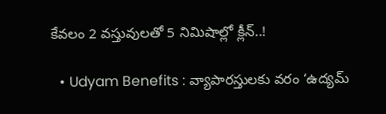కేవలం 2 వస్తువులతో 5 నిమిషాల్లో క్లీన్..!

  • Udyam Benefits : వ్యాపారస్తులకు వరం ‘ఉద్యమ్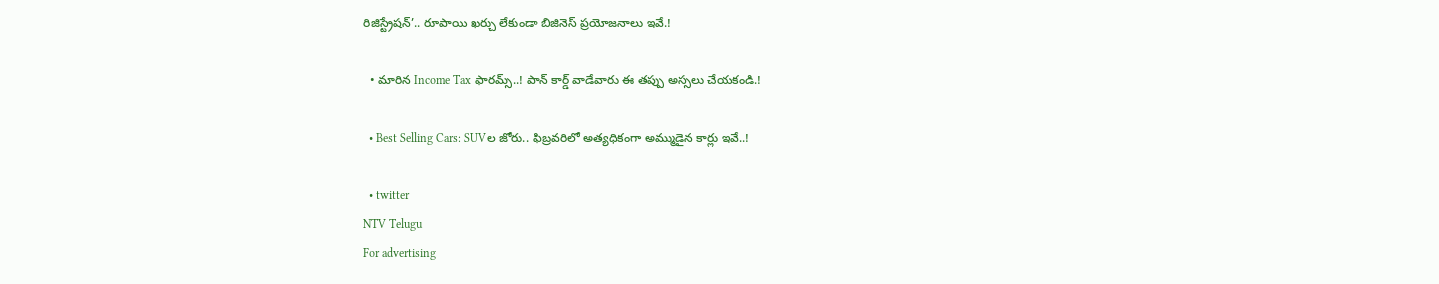రిజిస్ట్రేషన్’.. రూపాయి ఖర్చు లేకుండా బిజినెస్ ప్రయోజనాలు ఇవే.!

  • మారిన Income Tax ఫారమ్స్..! పాన్ కార్డ్ వాడేవారు ఈ తప్పు అస్సలు చేయకండి.!

  • Best Selling Cars: SUVల జోరు.. ఫిబ్రవరిలో అత్యధికంగా అమ్ముడైన కార్లు ఇవే..!

  • twitter
NTV Telugu
For advertising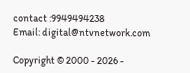contact :9949494238
Email: digital@ntvnetwork.com

Copyright © 2000 - 2026 -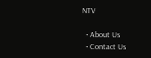NTV

  • About Us
  • Contact Us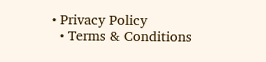• Privacy Policy
  • Terms & Conditions